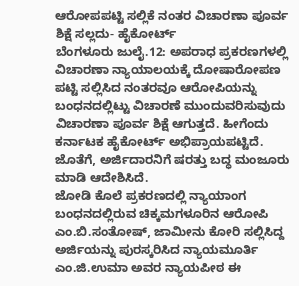ಆರೋಪಪಟ್ಟಿ ಸಲ್ಲಿಕೆ ನಂತರ ವಿಚಾರಣಾ ಪೂರ್ವ ಶಿಕ್ಷೆ ಸಲ್ಲದು- ಹೈಕೋರ್ಟ್
ಬೆಂಗಳೂರು ಜುಲೈ.12: ಅಪರಾಧ ಪ್ರಕರಣಗಳಲ್ಲಿ ವಿಚಾರಣಾ ನ್ಯಾಯಾಲಯಕ್ಕೆ ದೋಷಾರೋಪಣ ಪಟ್ಟಿ ಸಲ್ಲಿಸಿದ ನಂತರವೂ ಆರೋಪಿಯನ್ನು ಬಂಧನದಲ್ಲಿಟ್ಟು ವಿಚಾರಣೆ ಮುಂದುವರಿಸುವುದು ವಿಚಾರಣಾ ಪೂರ್ವ ಶಿಕ್ಷೆ ಆಗುತ್ತದೆ. ಹೀಗೆಂದು ಕರ್ನಾಟಕ ಹೈಕೋರ್ಟ್ ಅಭಿಪ್ರಾಯಪಟ್ಟಿದೆ. ಜೊತೆಗೆ, ಅರ್ಜಿದಾರನಿಗೆ ಷರತ್ತು ಬದ್ಧ ಮಂಜೂರು ಮಾಡಿ ಆದೇಶಿಸಿದೆ.
ಜೋಡಿ ಕೊಲೆ ಪ್ರಕರಣದಲ್ಲಿ ನ್ಯಾಯಾಂಗ ಬಂಧನದಲ್ಲಿರುವ ಚಿಕ್ಕಮಗಳೂರಿನ ಆರೋಪಿ ಎಂ.ಬಿ.ಸಂತೋಷ್, ಜಾಮೀನು ಕೋರಿ ಸಲ್ಲಿಸಿದ್ದ ಅರ್ಜಿಯನ್ನು ಪುರಸ್ಕರಿಸಿದ ನ್ಯಾಯಮೂರ್ತಿ ಎಂ.ಜಿ.ಉಮಾ ಅವರ ನ್ಯಾಯಪೀಠ ಈ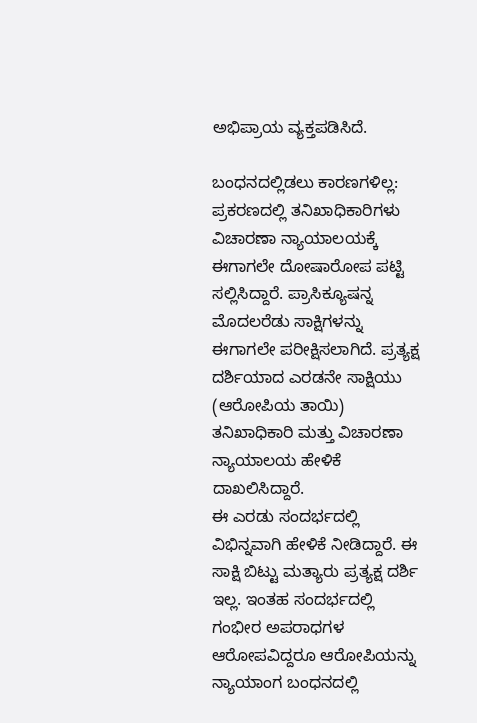ಅಭಿಪ್ರಾಯ ವ್ಯಕ್ತಪಡಿಸಿದೆ.

ಬಂಧನದಲ್ಲಿಡಲು ಕಾರಣಗಳಿಲ್ಲ: ಪ್ರಕರಣದಲ್ಲಿ ತನಿಖಾಧಿಕಾರಿಗಳು ವಿಚಾರಣಾ ನ್ಯಾಯಾಲಯಕ್ಕೆ ಈಗಾಗಲೇ ದೋಷಾರೋಪ ಪಟ್ಟಿ ಸಲ್ಲಿಸಿದ್ದಾರೆ. ಪ್ರಾಸಿಕ್ಯೂಷನ್ನ ಮೊದಲರೆಡು ಸಾಕ್ಷಿಗಳನ್ನು ಈಗಾಗಲೇ ಪರೀಕ್ಷಿಸಲಾಗಿದೆ. ಪ್ರತ್ಯಕ್ಷ ದರ್ಶಿಯಾದ ಎರಡನೇ ಸಾಕ್ಷಿಯು (ಆರೋಪಿಯ ತಾಯಿ) ತನಿಖಾಧಿಕಾರಿ ಮತ್ತು ವಿಚಾರಣಾ ನ್ಯಾಯಾಲಯ ಹೇಳಿಕೆ ದಾಖಲಿಸಿದ್ದಾರೆ.
ಈ ಎರಡು ಸಂದರ್ಭದಲ್ಲಿ ವಿಭಿನ್ನವಾಗಿ ಹೇಳಿಕೆ ನೀಡಿದ್ದಾರೆ. ಈ ಸಾಕ್ಷಿ ಬಿಟ್ಟು ಮತ್ಯಾರು ಪ್ರತ್ಯಕ್ಷ ದರ್ಶಿ ಇಲ್ಲ. ಇಂತಹ ಸಂದರ್ಭದಲ್ಲಿ ಗಂಭೀರ ಅಪರಾಧಗಳ ಆರೋಪವಿದ್ದರೂ ಆರೋಪಿಯನ್ನು ನ್ಯಾಯಾಂಗ ಬಂಧನದಲ್ಲಿ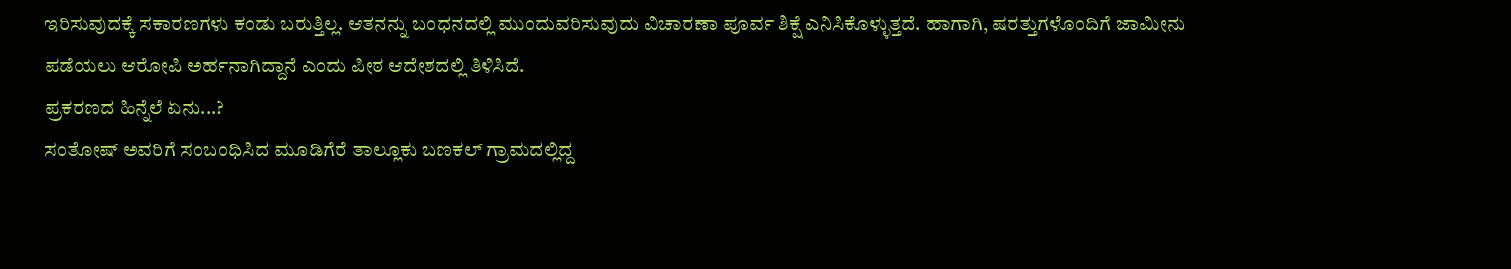ಇರಿಸುವುದಕ್ಕೆ ಸಕಾರಣಗಳು ಕಂಡು ಬರುತ್ತಿಲ್ಲ. ಆತನನ್ನು ಬಂಧನದಲ್ಲಿ ಮುಂದುವರಿಸುವುದು ವಿಚಾರಣಾ ಪೂರ್ವ ಶಿಕ್ಷೆ ಎನಿಸಿಕೊಳ್ಳುತ್ತದೆ. ಹಾಗಾಗಿ, ಷರತ್ತುಗಳೊಂದಿಗೆ ಜಾಮೀನು ಪಡೆಯಲು ಆರೋಪಿ ಅರ್ಹನಾಗಿದ್ದಾನೆ ಎಂದು ಪೀಠ ಆದೇಶದಲ್ಲಿ ತಿಳಿಸಿದೆ.
ಪ್ರಕರಣದ ಹಿನ್ನೆಲೆ ಏನು...?
ಸಂತೋಷ್ ಅವರಿಗೆ ಸಂಬಂಧಿಸಿದ ಮೂಡಿಗೆರೆ ತಾಲ್ಲೂಕು ಬಣಕಲ್ ಗ್ರಾಮದಲ್ಲಿದ್ದ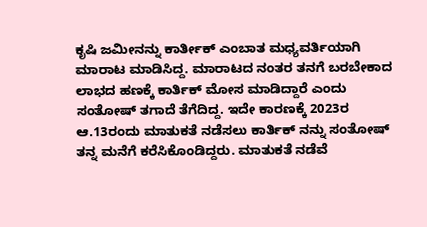ಕೃಷಿ ಜಮೀನನ್ನು ಕಾರ್ತೀಕ್ ಎಂಬಾತ ಮಧ್ಯವರ್ತಿಯಾಗಿ ಮಾರಾಟ ಮಾಡಿಸಿದ್ದ. ಮಾರಾಟದ ನಂತರ ತನಗೆ ಬರಬೇಕಾದ ಲಾಭದ ಹಣಕ್ಕೆ ಕಾರ್ತಿಕ್ ಮೋಸ ಮಾಡಿದ್ದಾರೆ ಎಂದು ಸಂತೋಷ್ ತಗಾದೆ ತೆಗೆದಿದ್ದ. ಇದೇ ಕಾರಣಕ್ಕೆ 2023ರ ಆ.13ರಂದು ಮಾತುಕತೆ ನಡೆಸಲು ಕಾರ್ತಿಕ್ ನನ್ನು ಸಂತೋಷ್ ತನ್ನ ಮನೆಗೆ ಕರೆಸಿಕೊಂಡಿದ್ದರು. ಮಾತುಕತೆ ನಡೆವೆ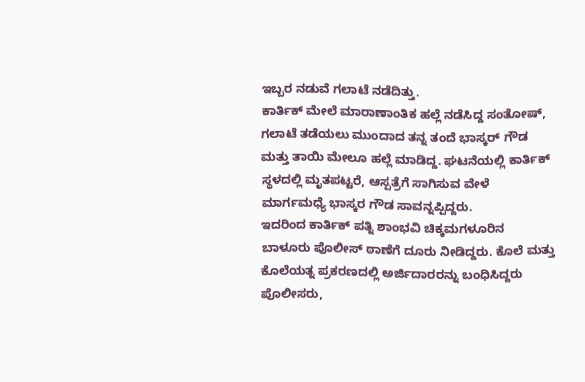ಇಬ್ಬರ ನಡುವೆ ಗಲಾಟೆ ನಡೆದಿತ್ತು.
ಕಾರ್ತಿಕ್ ಮೇಲೆ ಮಾರಾಣಾಂತಿಕ ಹಲ್ಲೆ ನಡೆಸಿದ್ದ ಸಂತೋಷ್, ಗಲಾಟೆ ತಡೆಯಲು ಮುಂದಾದ ತನ್ನ ತಂದೆ ಭಾಸ್ಕರ್ ಗೌಡ ಮತ್ತು ತಾಯಿ ಮೇಲೂ ಹಲ್ಲೆ ಮಾಡಿದ್ದ. ಘಟನೆಯಲ್ಲಿ ಕಾರ್ತಿಕ್ ಸ್ಥಳದಲ್ಲಿ ಮೃತಪಟ್ಟರೆ, ಆಸ್ಪತ್ರೆಗೆ ಸಾಗಿಸುವ ವೇಳೆ ಮಾರ್ಗಮಧ್ಯೆ ಭಾಸ್ಕರ ಗೌಡ ಸಾವನ್ನಪ್ಪಿದ್ದರು.
ಇದರಿಂದ ಕಾರ್ತಿಕ್ ಪತ್ನಿ ಶಾಂಭವಿ ಚಿಕ್ಕಮಗಳೂರಿನ ಬಾಳೂರು ಪೊಲೀಸ್ ಠಾಣೆಗೆ ದೂರು ನೀಡಿದ್ದರು. ಕೊಲೆ ಮತ್ತು ಕೊಲೆಯತ್ನ ಪ್ರಕರಣದಲ್ಲಿ ಅರ್ಜಿದಾರರನ್ನು ಬಂಧಿಸಿದ್ದರು ಪೊಲೀಸರು,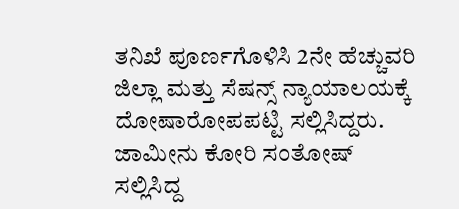ತನಿಖೆ ಪೂರ್ಣಗೊಳಿಸಿ 2ನೇ ಹೆಚ್ಚುವರಿ ಜಿಲ್ಲಾ ಮತ್ತು ಸೆಷನ್ಸ್ ನ್ಯಾಯಾಲಯಕ್ಕೆ ದೋಷಾರೋಪಪಟ್ಟಿ ಸಲ್ಲಿಸಿದ್ದರು. ಜಾಮೀನು ಕೋರಿ ಸಂತೋಷ್ ಸಲ್ಲಿಸಿದ್ದ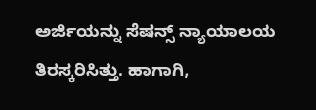ಅರ್ಜಿಯನ್ನು ಸೆಷನ್ಸ್ ನ್ಯಾಯಾಲಯ ತಿರಸ್ಕರಿಸಿತ್ತು. ಹಾಗಾಗಿ,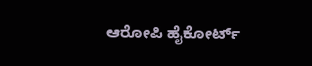ಆರೋಪಿ ಹೈಕೋರ್ಟ್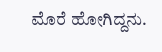ಮೊರೆ ಹೋಗಿದ್ದನು.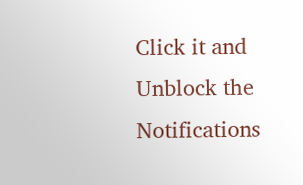Click it and Unblock the Notifications